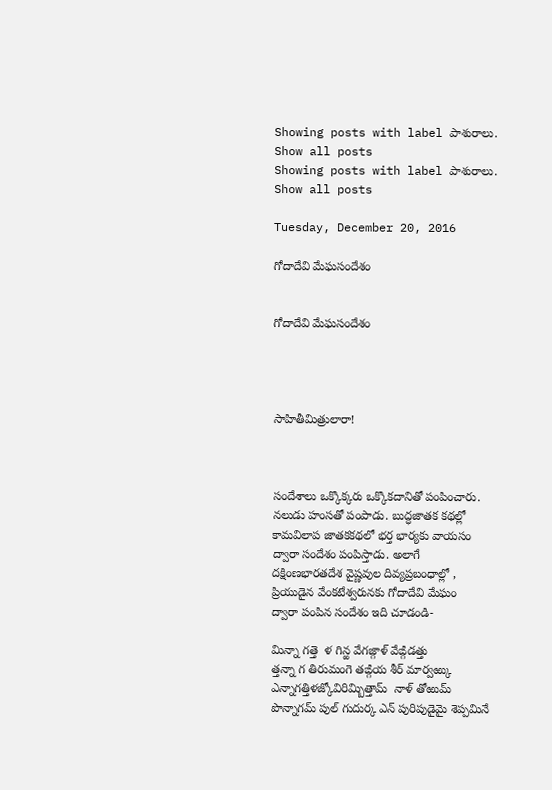Showing posts with label పాశురాలు. Show all posts
Showing posts with label పాశురాలు. Show all posts

Tuesday, December 20, 2016

గోదాదేవి మేఘసందేశం


గోదాదేవి మేఘసందేశం




సాహితీమిత్రులారా!



సందేశాలు ఒక్కొక్కరు ఒక్కొకదానితో పంపించారు.
నలుడు హంసతో పంపాడు. బుద్ధజాతక కథల్లో
కామవిలాప జాతకకథలో భర్త భార్యకు వాయసం
ద్వారా సందేశం పంపిస్తాడు. అలాగే
దక్షింణభారతదేశ వైష్ణవుల దివ్యప్రబంధాల్లో ,
ప్రియుడైన వేంకటేశ్వరునకు గోదాదేవి మేఘం
ద్వారా పంపిన సందేశం ఇది చూడండి-

మిన్నా గత్తె  ళ గిన్ఱ వేగజ్గాళ్ వేఙ్గిడత్తు
త్తన్నా గ తిరుమంగె తఙ్గియ శీర్ మార్వఱ్కు
ఎన్నాగత్తిళజ్కోవిరిమ్బిత్తామ్  నాళ్ తోఱుమ్
పొన్నాగమ్ పుల్ గుదుర్క ఎన్ పురిపుడైమై శెప్పమినే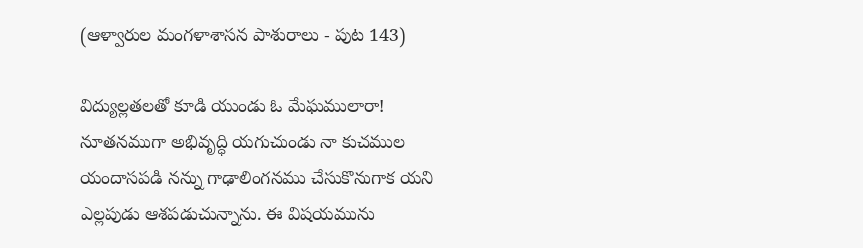(ఆళ్వారుల మంగళాశాసన పాశురాలు - పుట 143)

విద్యుల్లతలతో కూడి యుండు ఓ మేఘములారా!
నూతనముగా అభివృద్ధి యగుచుండు నా కుచముల
యందాసపడి నన్ను గాఢాలింగనము చేసుకొనుగాక యని
ఎల్లపుడు ఆశపడుచున్నాను. ఈ విషయమును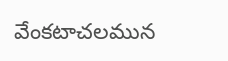వేంకటాచలమున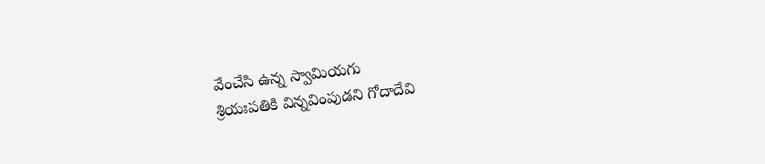వేంచేసి ఉన్న స్వామియగు
శ్రియఃపతికి విన్నవింపుడని గోదాదేవి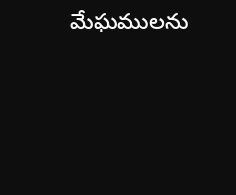మేఘములను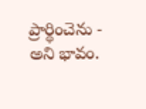ప్రార్థించెను - అని భావం.